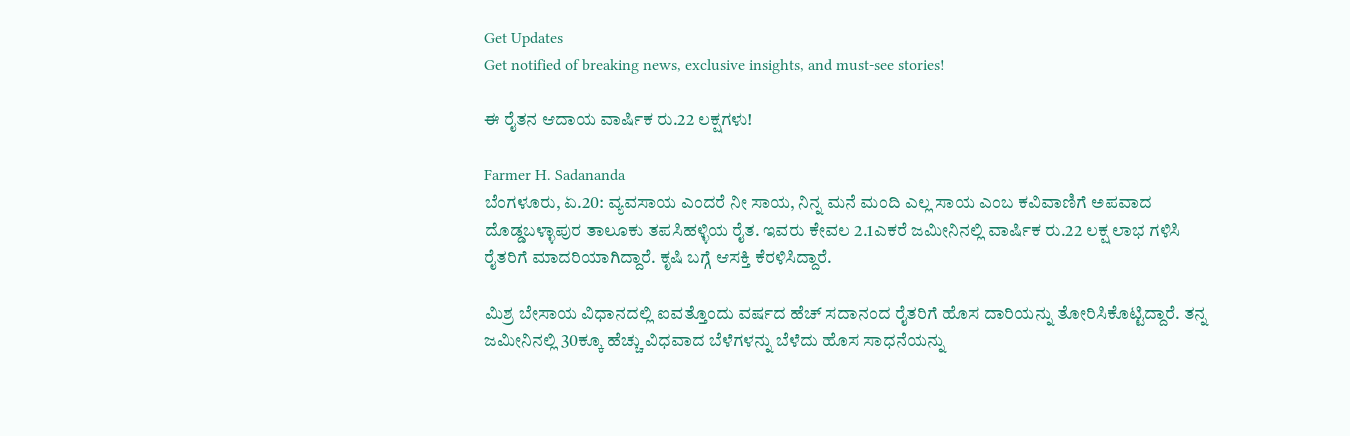Get Updates
Get notified of breaking news, exclusive insights, and must-see stories!

ಈ ರೈತನ ಆದಾಯ ವಾರ್ಷಿಕ ರು.22 ಲಕ್ಷಗಳು!

Farmer H. Sadananda
ಬೆಂಗಳೂರು, ಏ.20: ವ್ಯವಸಾಯ ಎಂದರೆ ನೀ ಸಾಯ, ನಿನ್ನ ಮನೆ ಮಂದಿ ಎಲ್ಲ ಸಾಯ ಎಂಬ ಕವಿವಾಣಿಗೆ ಅಪವಾದ ದೊಡ್ಡಬಳ್ಳಾಪುರ ತಾಲೂಕು ತಪಸಿಹಳ್ಳಿಯ ರೈತ. ಇವರು ಕೇವಲ 2.1ಎಕರೆ ಜಮೀನಿನಲ್ಲಿ ವಾರ್ಷಿಕ ರು.22 ಲಕ್ಷ ಲಾಭ ಗಳಿಸಿ ರೈತರಿಗೆ ಮಾದರಿಯಾಗಿದ್ದಾರೆ. ಕೃಷಿ ಬಗ್ಗೆ ಆಸಕ್ತಿ ಕೆರಳಿಸಿದ್ದಾರೆ.

ಮಿಶ್ರ ಬೇಸಾಯ ವಿಧಾನದಲ್ಲಿ ಐವತ್ತೊಂದು ವರ್ಷದ ಹೆಚ್ ಸದಾನಂದ ರೈತರಿಗೆ ಹೊಸ ದಾರಿಯನ್ನು ತೋರಿಸಿಕೊಟ್ಟಿದ್ದಾರೆ. ತನ್ನ ಜಮೀನಿನಲ್ಲಿ 30ಕ್ಕೂ ಹೆಚ್ಚು ವಿಧವಾದ ಬೆಳೆಗಳನ್ನು ಬೆಳೆದು ಹೊಸ ಸಾಧನೆಯನ್ನು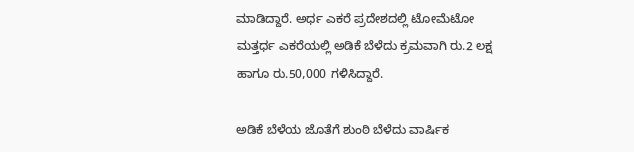ಮಾಡಿದ್ದಾರೆ. ಅರ್ಧ ಎಕರೆ ಪ್ರದೇಶದಲ್ಲಿ ಟೋಮೆಟೋ ಮತ್ತರ್ಧ ಎಕರೆಯಲ್ಲಿ ಅಡಿಕೆ ಬೆಳೆದು ಕ್ರಮವಾಗಿ ರು.2 ಲಕ್ಷ ಹಾಗೂ ರು.50,000 ಗಳಿಸಿದ್ದಾರೆ.

ಅಡಿಕೆ ಬೆಳೆಯ ಜೊತೆಗೆ ಶುಂಠಿ ಬೆಳೆದು ವಾರ್ಷಿಕ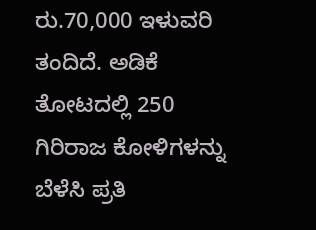ರು.70,000 ಇಳುವರಿ ತಂದಿದೆ. ಅಡಿಕೆ ತೋಟದಲ್ಲಿ 250 ಗಿರಿರಾಜ ಕೋಳಿಗಳನ್ನು ಬೆಳೆಸಿ ಪ್ರತಿ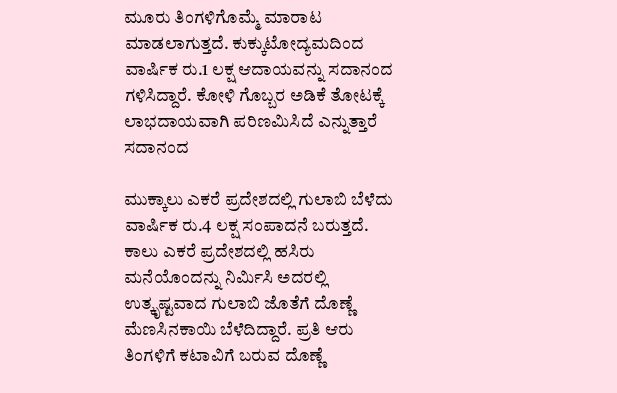ಮೂರು ತಿಂಗಳಿಗೊಮ್ಮೆ ಮಾರಾಟ ಮಾಡಲಾಗುತ್ತದೆ. ಕುಕ್ಕುಟೋದ್ಯಮದಿಂದ ವಾರ್ಷಿಕ ರು.1 ಲಕ್ಷ ಆದಾಯವನ್ನು ಸದಾನಂದ ಗಳಿಸಿದ್ದಾರೆ. ಕೋಳಿ ಗೊಬ್ಬರ ಅಡಿಕೆ ತೋಟಕ್ಕೆ ಲಾಭದಾಯವಾಗಿ ಪರಿಣಮಿಸಿದೆ ಎನ್ನುತ್ತಾರೆ ಸದಾನಂದ

ಮುಕ್ಕಾಲು ಎಕರೆ ಪ್ರದೇಶದಲ್ಲಿ ಗುಲಾಬಿ ಬೆಳೆದು ವಾರ್ಷಿಕ ರು.4 ಲಕ್ಷ ಸಂಪಾದನೆ ಬರುತ್ತದೆ. ಕಾಲು ಎಕರೆ ಪ್ರದೇಶದಲ್ಲಿ ಹಸಿರು ಮನೆಯೊಂದನ್ನು ನಿರ್ಮಿಸಿ ಅದರಲ್ಲಿ ಉತ್ಕೃಷ್ಟವಾದ ಗುಲಾಬಿ ಜೊತೆಗೆ ದೊಣ್ಣೆ ಮೆಣಸಿನಕಾಯಿ ಬೆಳೆದಿದ್ದಾರೆ. ಪ್ರತಿ ಆರು ತಿಂಗಳಿಗೆ ಕಟಾವಿಗೆ ಬರುವ ದೊಣ್ಣೆ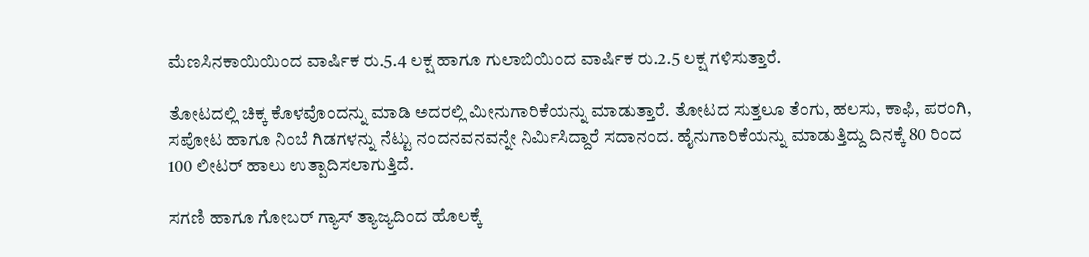ಮೆಣಸಿನಕಾಯಿಯಿಂದ ವಾರ್ಷಿಕ ರು.5.4 ಲಕ್ಷ ಹಾಗೂ ಗುಲಾಬಿಯಿಂದ ವಾರ್ಷಿಕ ರು.2.5 ಲಕ್ಷ ಗಳಿಸುತ್ತಾರೆ.

ತೋಟದಲ್ಲಿ ಚಿಕ್ಕ ಕೊಳವೊಂದನ್ನು ಮಾಡಿ ಅದರಲ್ಲಿ ಮೀನುಗಾರಿಕೆಯನ್ನು ಮಾಡುತ್ತಾರೆ. ತೋಟದ ಸುತ್ತಲೂ ತೆಂಗು, ಹಲಸು, ಕಾಫಿ, ಪರಂಗಿ, ಸಪೋಟ ಹಾಗೂ ನಿಂಬೆ ಗಿಡಗಳನ್ನು ನೆಟ್ಟು ನಂದನವನವನ್ನೇ ನಿರ್ಮಿಸಿದ್ದಾರೆ ಸದಾನಂದ. ಹೈನುಗಾರಿಕೆಯನ್ನು ಮಾಡುತ್ತಿದ್ದು ದಿನಕ್ಕೆ 80 ರಿಂದ 100 ಲೀಟರ್ ಹಾಲು ಉತ್ಪಾದಿಸಲಾಗುತ್ತಿದೆ.

ಸಗಣಿ ಹಾಗೂ ಗೋಬರ್ ಗ್ಯಾಸ್ ತ್ಯಾಜ್ಯದಿಂದ ಹೊಲಕ್ಕೆ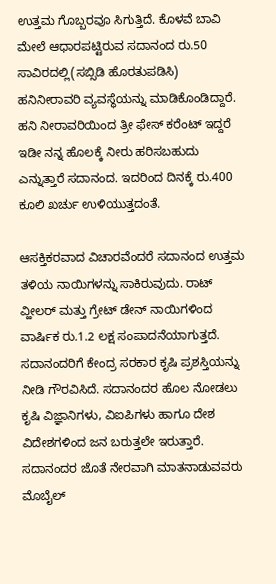ಉತ್ತಮ ಗೊಬ್ಬರವೂ ಸಿಗುತ್ತಿದೆ. ಕೊಳವೆ ಬಾವಿ ಮೇಲೆ ಆಧಾರಪಟ್ಟಿರುವ ಸದಾನಂದ ರು.50 ಸಾವಿರದಲ್ಲಿ(ಸಬ್ಸಿಡಿ ಹೊರತುಪಡಿಸಿ) ಹನಿನೀರಾವರಿ ವ್ಯವಸ್ಥೆಯನ್ನು ಮಾಡಿಕೊಂಡಿದ್ದಾರೆ. ಹನಿ ನೀರಾವರಿಯಿಂದ ತ್ರೀ ಫೇಸ್ ಕರೆಂಟ್ ಇದ್ದರೆ ಇಡೀ ನನ್ನ ಹೊಲಕ್ಕೆ ನೀರು ಹರಿಸಬಹುದು ಎನ್ನುತ್ತಾರೆ ಸದಾನಂದ. ಇದರಿಂದ ದಿನಕ್ಕೆ ರು.400 ಕೂಲಿ ಖರ್ಚು ಉಳಿಯುತ್ತದಂತೆ.

ಆಸಕ್ತಿಕರವಾದ ವಿಚಾರವೆಂದರೆ ಸದಾನಂದ ಉತ್ತಮ ತಳಿಯ ನಾಯಿಗಳನ್ನು ಸಾಕಿರುವುದು. ರಾಟ್ ವ್ಹೀಲರ್ ಮತ್ತು ಗ್ರೇಟ್ ಡೇನ್ ನಾಯಿಗಳಿಂದ ವಾರ್ಷಿಕ ರು.1.2 ಲಕ್ಷ ಸಂಪಾದನೆಯಾಗುತ್ತದೆ. ಸದಾನಂದರಿಗೆ ಕೇಂದ್ರ ಸರಕಾರ ಕೃಷಿ ಪ್ರಶಸ್ತಿಯನ್ನು ನೀಡಿ ಗೌರವಿಸಿದೆ. ಸದಾನಂದರ ಹೊಲ ನೋಡಲು ಕೃಷಿ ವಿಜ್ಞಾನಿಗಳು, ವಿಐಪಿಗಳು ಹಾಗೂ ದೇಶ ವಿದೇಶಗಳಿಂದ ಜನ ಬರುತ್ತಲೇ ಇರುತ್ತಾರೆ. ಸದಾನಂದರ ಜೊತೆ ನೇರವಾಗಿ ಮಾತನಾಡುವವರು ಮೊಬೈಲ್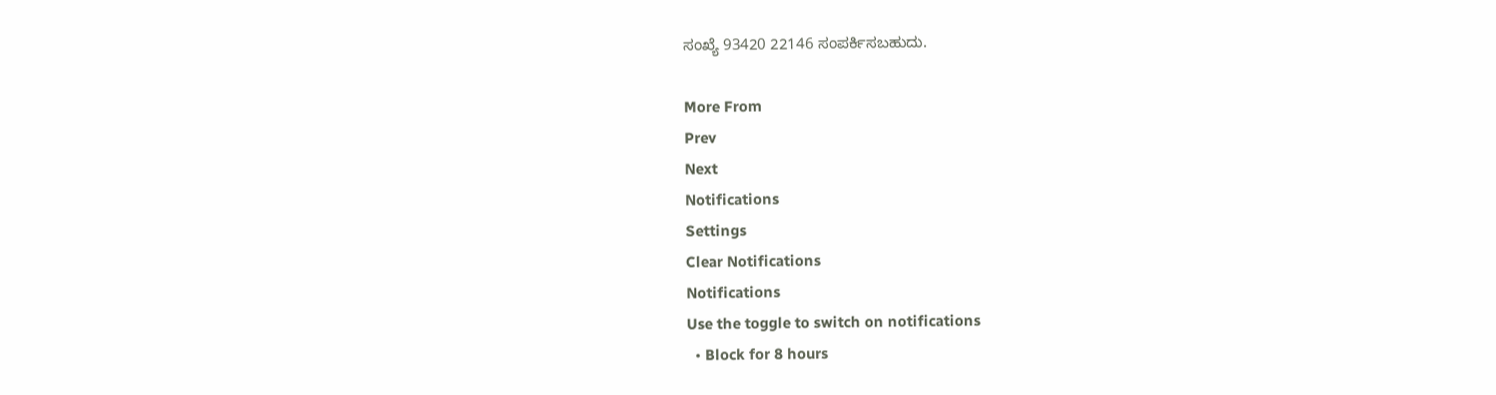ಸಂಖ್ಯೆ 93420 22146 ಸಂಪರ್ಕಿಸಬಹುದು.

More From
Prev
Next
Notifications
Settings
Clear Notifications
Notifications
Use the toggle to switch on notifications
  • Block for 8 hours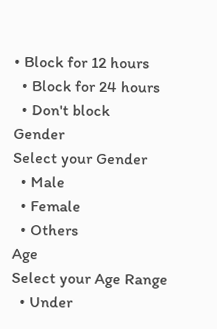• Block for 12 hours
  • Block for 24 hours
  • Don't block
Gender
Select your Gender
  • Male
  • Female
  • Others
Age
Select your Age Range
  • Under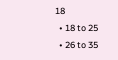18
  • 18 to 25
  • 26 to 35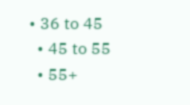• 36 to 45
  • 45 to 55
  • 55+